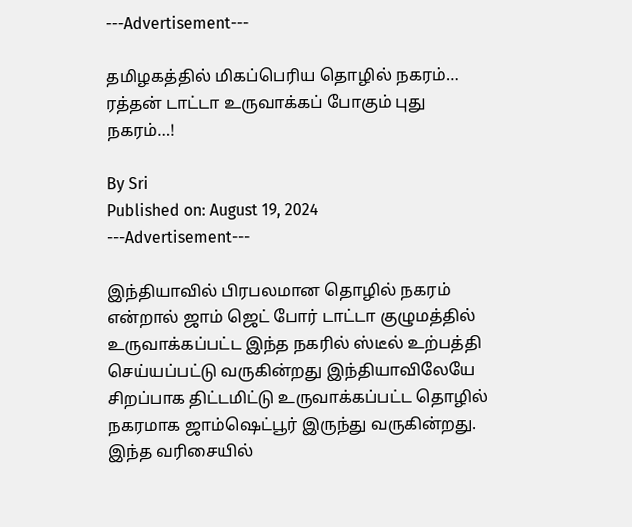---Advertisement---

தமிழகத்தில் மிகப்பெரிய தொழில் நகரம்… ரத்தன் டாட்டா உருவாக்கப் போகும் புது நகரம்…!

By Sri
Published on: August 19, 2024
---Advertisement---

இந்தியாவில் பிரபலமான தொழில் நகரம் என்றால் ஜாம் ஜெட் போர் டாட்டா குழுமத்தில் உருவாக்கப்பட்ட இந்த நகரில் ஸ்டீல் உற்பத்தி செய்யப்பட்டு வருகின்றது இந்தியாவிலேயே சிறப்பாக திட்டமிட்டு உருவாக்கப்பட்ட தொழில் நகரமாக ஜாம்ஷெட்பூர் இருந்து வருகின்றது. இந்த வரிசையில்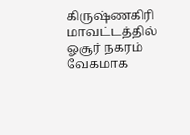கிருஷ்ணகிரி மாவட்டத்தில் ஓசூர் நகரம் வேகமாக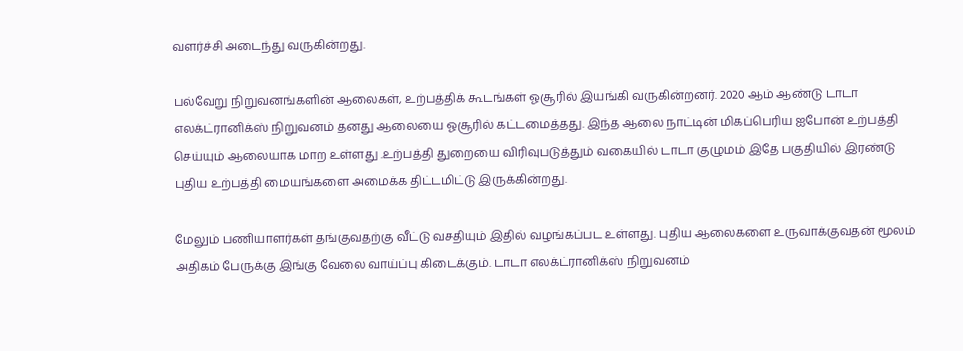வளர்ச்சி அடைந்து வருகின்றது.

பல்வேறு நிறுவனங்களின் ஆலைகள், உற்பத்திக் கூடங்கள் ஓசூரில் இயங்கி வருகின்றனர். 2020 ஆம் ஆண்டு டாடா எலக்ட்ரானிக்ஸ் நிறுவனம் தனது ஆலையை ஓசூரில் கட்டமைத்தது. இந்த ஆலை நாட்டின் மிகப்பெரிய ஐபோன் உற்பத்தி செய்யும் ஆலையாக மாற உள்ளது .உற்பத்தி துறையை விரிவுபடுத்தும் வகையில் டாடா குழுமம் இதே பகுதியில் இரண்டு புதிய உற்பத்தி மையங்களை அமைக்க திட்டமிட்டு இருக்கின்றது.

மேலும் பணியாளர்கள் தங்குவதற்கு வீட்டு வசதியும் இதில் வழங்கப்பட உள்ளது. புதிய ஆலைகளை உருவாக்குவதன் மூலம் அதிகம் பேருக்கு இங்கு வேலை வாய்ப்பு கிடைக்கும். டாடா எலக்ட்ரானிக்ஸ் நிறுவனம்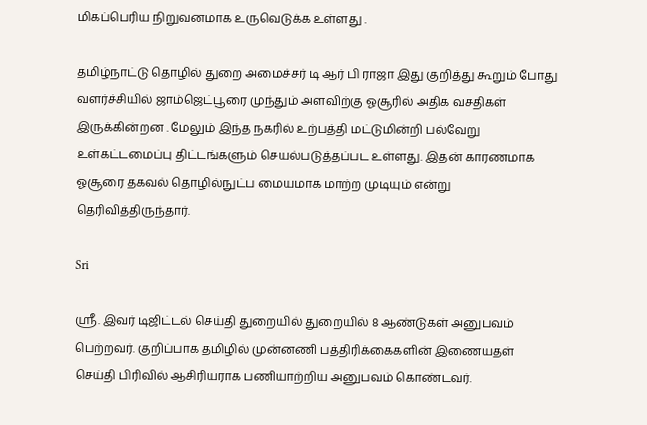மிகப்பெரிய நிறுவனமாக உருவெடுக்க உள்ளது .

தமிழ்நாட்டு தொழில் துறை அமைச்சர் டி ஆர் பி ராஜா இது குறித்து கூறும் போது வளர்ச்சியில் ஜாம்ஜெட்பூரை முந்தும் அளவிற்கு ஓசூரில் அதிக வசதிகள் இருக்கின்றன . மேலும் இந்த நகரில் உற்பத்தி மட்டுமின்றி பல்வேறு உள்கட்டமைப்பு திட்டங்களும் செயல்படுத்தப்பட உள்ளது. இதன் காரணமாக ஓசூரை தகவல் தொழில்நுட்ப மையமாக மாற்ற முடியும் என்று தெரிவித்திருந்தார்.

Sri

ஸ்ரீ. இவர் டிஜிட்டல் செய்தி துறையில் துறையில் 8 ஆண்டுகள் அனுபவம் பெற்றவர். குறிப்பாக தமிழில் முன்னணி பத்திரிக்கைகளின் இணையதள் செய்தி பிரிவில் ஆசிரியராக பணியாற்றிய அனுபவம் கொண்டவர்.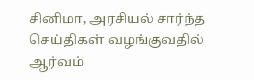சினிமா, அரசியல் சார்ந்த செய்திகள் வழங்குவதில் ஆர்வம்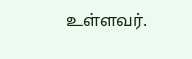உள்ளவர்.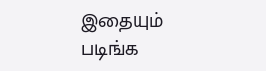இதையும் படிங்க